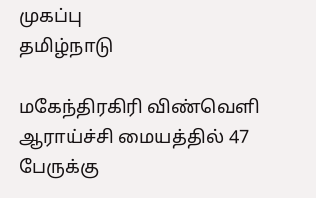முகப்பு
தமிழ்நாடு

மகேந்திரகிரி விண்வெளி ஆராய்ச்சி மையத்தில் 47 பேருக்கு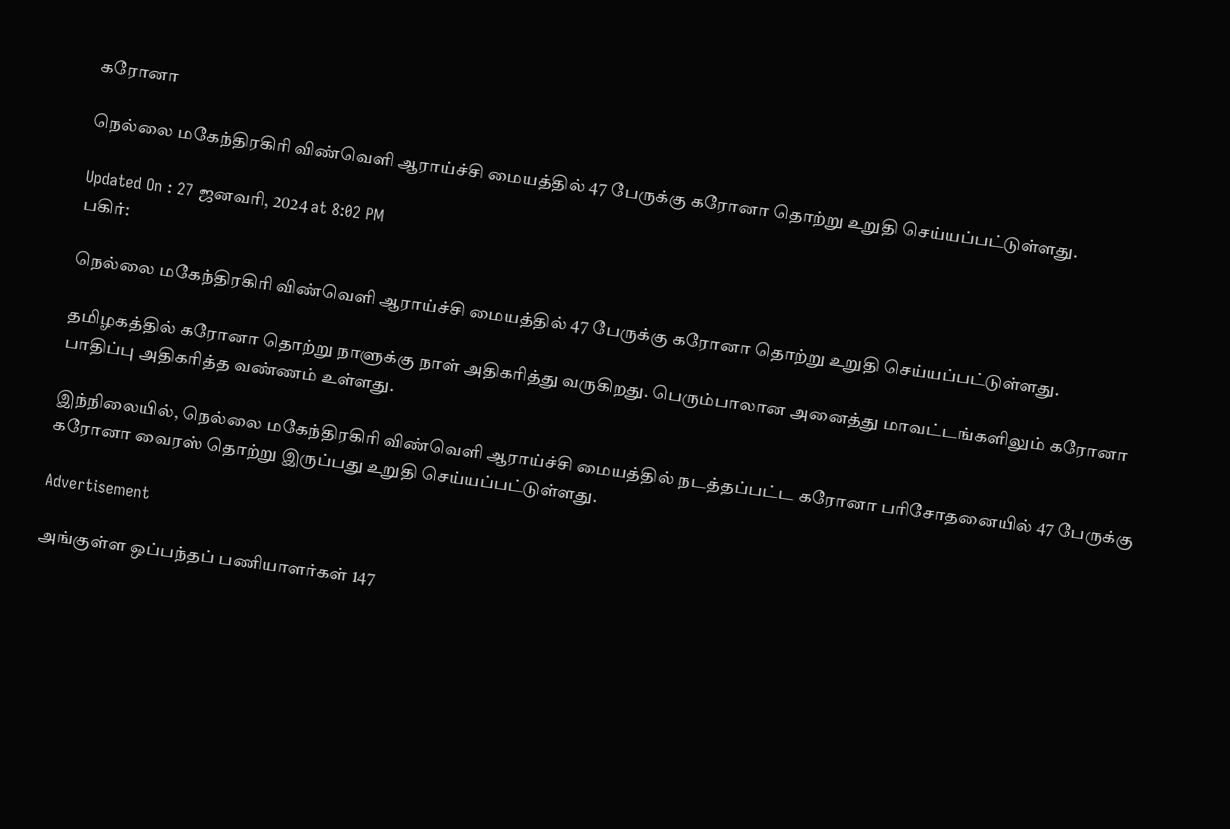கரோனா

நெல்லை மகேந்திரகிரி விண்வெளி ஆராய்ச்சி மையத்தில் 47 பேருக்கு கரோனா தொற்று உறுதி செய்யப்பட்டுள்ளது.

Updated On : 27 ஜனவரி, 2024 at 8:02 PM
பகிர்:

நெல்லை மகேந்திரகிரி விண்வெளி ஆராய்ச்சி மையத்தில் 47 பேருக்கு கரோனா தொற்று உறுதி செய்யப்பட்டுள்ளது.

தமிழகத்தில் கரோனா தொற்று நாளுக்கு நாள் அதிகரித்து வருகிறது. பெரும்பாலான அனைத்து மாவட்டங்களிலும் கரோனா பாதிப்பு அதிகரித்த வண்ணம் உள்ளது.

இந்நிலையில், நெல்லை மகேந்திரகிரி விண்வெளி ஆராய்ச்சி மையத்தில் நடத்தப்பட்ட கரோனா பரிசோதனையில் 47 பேருக்கு கரோனா வைரஸ் தொற்று இருப்பது உறுதி செய்யப்பட்டுள்ளது.

Advertisement

அங்குள்ள ஒப்பந்தப் பணியாளர்கள் 147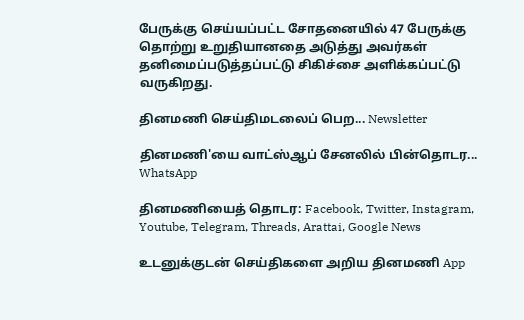பேருக்கு செய்யப்பட்ட சோதனையில் 47 பேருக்கு தொற்று உறுதியானதை அடுத்து அவர்கள் தனிமைப்படுத்தப்பட்டு சிகிச்சை அளிக்கப்பட்டு வருகிறது.

தினமணி செய்திமடலைப் பெற... Newsletter

தினமணி'யை வாட்ஸ்ஆப் சேனலில் பின்தொடர... WhatsApp

தினமணியைத் தொடர: Facebook, Twitter, Instagram, Youtube, Telegram, Threads, Arattai, Google News

உடனுக்குடன் செய்திகளை அறிய தினமணி App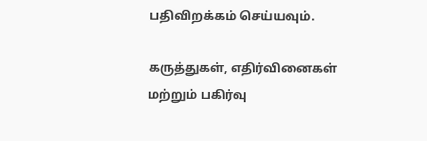பதிவிறக்கம் செய்யவும்.

கருத்துகள், எதிர்வினைகள் மற்றும் பகிர்வு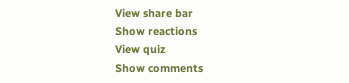View share bar
Show reactions
View quiz
Show comments